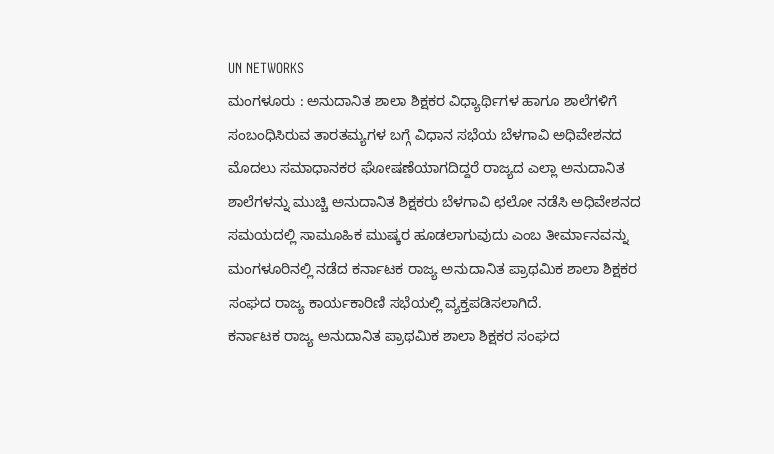UN NETWORKS
ಮಂಗಳೂರು : ಅನುದಾನಿತ ಶಾಲಾ ಶಿಕ್ಷಕರ ವಿಧ್ಯಾರ್ಥಿಗಳ ಹಾಗೂ ಶಾಲೆಗಳಿಗೆ ಸಂಬಂಧಿಸಿರುವ ತಾರತಮ್ಯಗಳ ಬಗ್ಗೆ ವಿಧಾನ ಸಭೆಯ ಬೆಳಗಾವಿ ಅಧಿವೇಶನದ ಮೊದಲು ಸಮಾಧಾನಕರ ಘೋಷಣೆಯಾಗದಿದ್ದರೆ ರಾಜ್ಯದ ಎಲ್ಲಾ ಅನುದಾನಿತ ಶಾಲೆಗಳನ್ನು ಮುಚ್ಚಿ ಅನುದಾನಿತ ಶಿಕ್ಷಕರು ಬೆಳಗಾವಿ ಛಲೋ ನಡೆಸಿ ಅಧಿವೇಶನದ ಸಮಯದಲ್ಲಿ ಸಾಮೂಹಿಕ ಮುಷ್ಕರ ಹೂಡಲಾಗುವುದು ಎಂಬ ತೀರ್ಮಾನವನ್ನು ಮಂಗಳೂರಿನಲ್ಲಿ ನಡೆದ ಕರ್ನಾಟಕ ರಾಜ್ಯ ಅನುದಾನಿತ ಪ್ರಾಥಮಿಕ ಶಾಲಾ ಶಿಕ್ಷಕರ ಸಂಘದ ರಾಜ್ಯ ಕಾರ್ಯಕಾರಿಣಿ ಸಭೆಯಲ್ಲಿ ವ್ಯಕ್ತಪಡಿಸಲಾಗಿದೆ.
ಕರ್ನಾಟಕ ರಾಜ್ಯ ಅನುದಾನಿತ ಪ್ರಾಥಮಿಕ ಶಾಲಾ ಶಿಕ್ಷಕರ ಸಂಘದ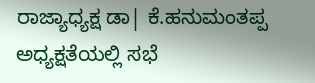ರಾಜ್ಯಾಧ್ಯಕ್ಷ ಡಾ| ಕೆ.ಹನುಮಂತಪ್ಪ ಅಧ್ಯಕ್ಷತೆಯಲ್ಲಿ ಸಭೆ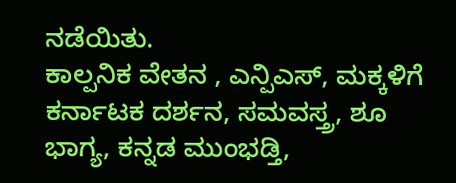ನಡೆಯಿತು.
ಕಾಲ್ಪನಿಕ ವೇತನ , ಎನ್ಪಿಎಸ್, ಮಕ್ಕಳಿಗೆ ಕರ್ನಾಟಕ ದರ್ಶನ, ಸಮವಸ್ತ್ರ, ಶೂ ಭಾಗ್ಯ, ಕನ್ನಡ ಮುಂಭಡ್ತಿ,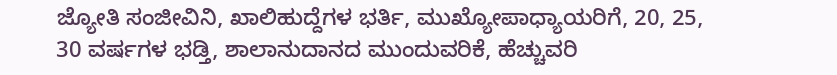ಜ್ಯೋತಿ ಸಂಜೀವಿನಿ, ಖಾಲಿಹುದ್ದೆಗಳ ಭರ್ತಿ, ಮುಖ್ಯೋಪಾಧ್ಯಾಯರಿಗೆ, 20, 25, 30 ವರ್ಷಗಳ ಭಡ್ತಿ, ಶಾಲಾನುದಾನದ ಮುಂದುವರಿಕೆ, ಹೆಚ್ಚುವರಿ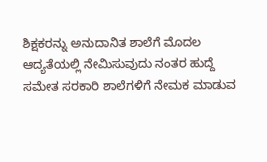ಶಿಕ್ಷಕರನ್ನು ಅನುದಾನಿತ ಶಾಲೆಗೆ ಮೊದಲ ಆದ್ಯತೆಯಲ್ಲಿ ನೇಮಿಸುವುದು ನಂತರ ಹುದ್ದೆ ಸಮೇತ ಸರಕಾರಿ ಶಾಲೆಗಳಿಗೆ ನೇಮಕ ಮಾಡುವ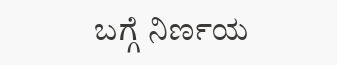ಬಗ್ಗೆ ನಿರ್ಣಯ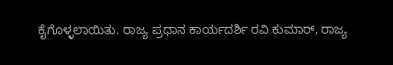ಕೈಗೊಳ್ಳಲಾಯಿತು. ರಾಜ್ಯ ಪ್ರಧಾನ ಕಾರ್ಯದರ್ಶಿ ರವಿ ಕುಮಾರ್, ರಾಜ್ಯ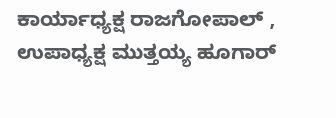ಕಾರ್ಯಾಧ್ಯಕ್ಷ ರಾಜಗೋಪಾಲ್ , ಉಪಾಧ್ಯಕ್ಷ ಮುತ್ತಯ್ಯ ಹೂಗಾರ್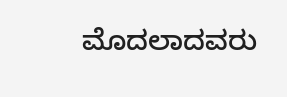ಮೊದಲಾದವರು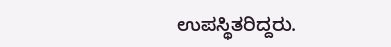ಉಪಸ್ಥಿತರಿದ್ದರು.